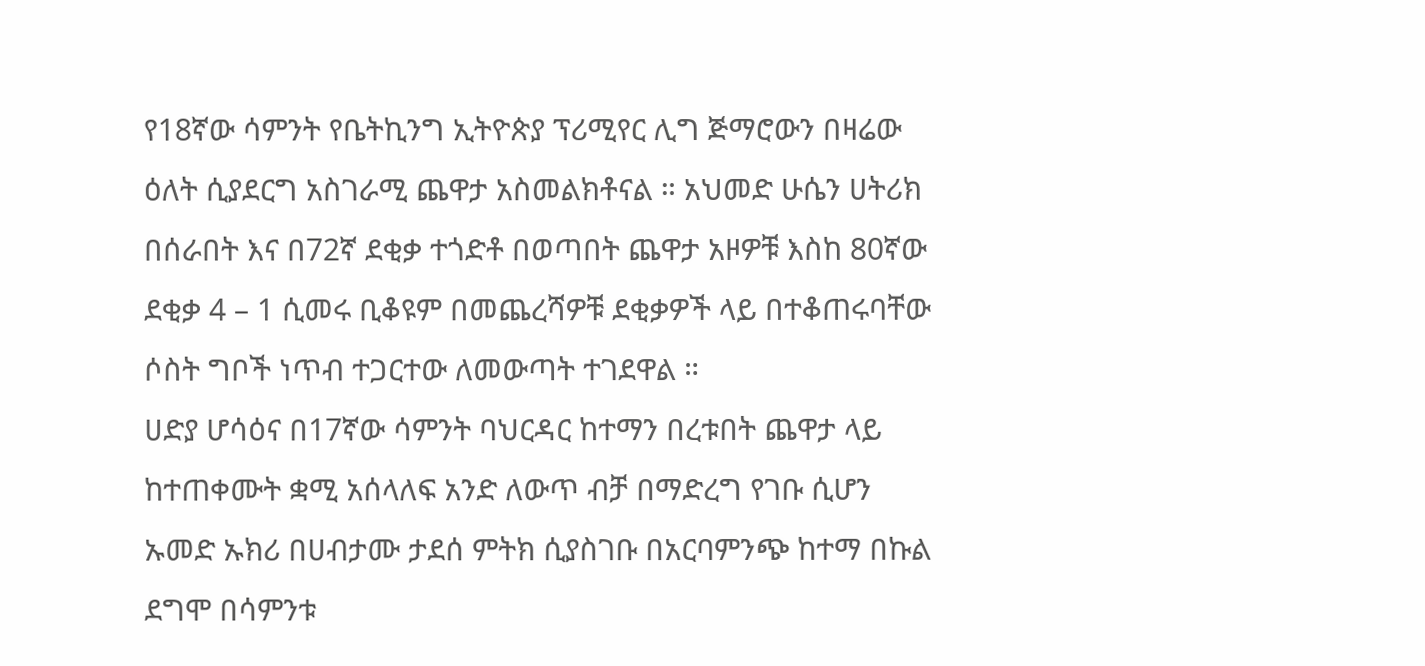የ18ኛው ሳምንት የቤትኪንግ ኢትዮጵያ ፕሪሚየር ሊግ ጅማሮውን በዛሬው ዕለት ሲያደርግ አስገራሚ ጨዋታ አስመልክቶናል ። አህመድ ሁሴን ሀትሪክ በሰራበት እና በ72ኛ ደቂቃ ተጎድቶ በወጣበት ጨዋታ አዞዎቹ እስከ 80ኛው ደቂቃ 4 – 1 ሲመሩ ቢቆዩም በመጨረሻዎቹ ደቂቃዎች ላይ በተቆጠሩባቸው ሶስት ግቦች ነጥብ ተጋርተው ለመውጣት ተገደዋል ።
ሀድያ ሆሳዕና በ17ኛው ሳምንት ባህርዳር ከተማን በረቱበት ጨዋታ ላይ ከተጠቀሙት ቋሚ አሰላለፍ አንድ ለውጥ ብቻ በማድረግ የገቡ ሲሆን ኡመድ ኡክሪ በሀብታሙ ታደሰ ምትክ ሲያስገቡ በአርባምንጭ ከተማ በኩል ደግሞ በሳምንቱ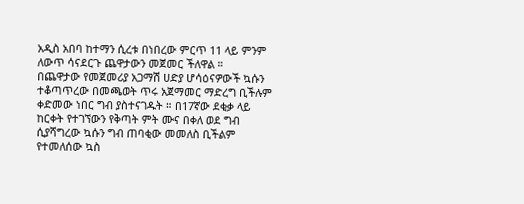አዲስ አበባ ከተማን ሲረቱ በነበረው ምርጥ 11 ላይ ምንም ለውጥ ሳናደርጉ ጨዋታውን መጀመር ችለዋል ።
በጨዋታው የመጀመሪያ አጋማሽ ሀድያ ሆሳዕናዎውች ኳሱን ተቆጣጥረው በመጫወት ጥሩ አጀማመር ማድረግ ቢችሉም ቀድመው ነበር ግብ ያስተናገዱት ። በ17ኛው ደቂቃ ላይ ከርቀት የተገኘውን የቅጣት ምት ሙና በቀለ ወደ ግብ ሲያሻግረው ኳሱን ግብ ጠባቂው መመለስ ቢችልም የተመለሰው ኳስ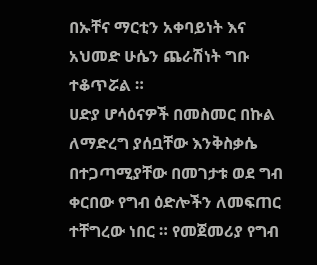በኡቸና ማርቲን አቀባይነት እና አህመድ ሁሴን ጨራሽነት ግቡ ተቆጥሯል ።
ሀድያ ሆሳዕናዎች በመስመር በኩል ለማድረግ ያሰቧቸው እንቅስቃሴ በተጋጣሚያቸው በመገታቱ ወደ ግብ ቀርበው የግብ ዕድሎችን ለመፍጠር ተቸግረው ነበር ። የመጀመሪያ የግብ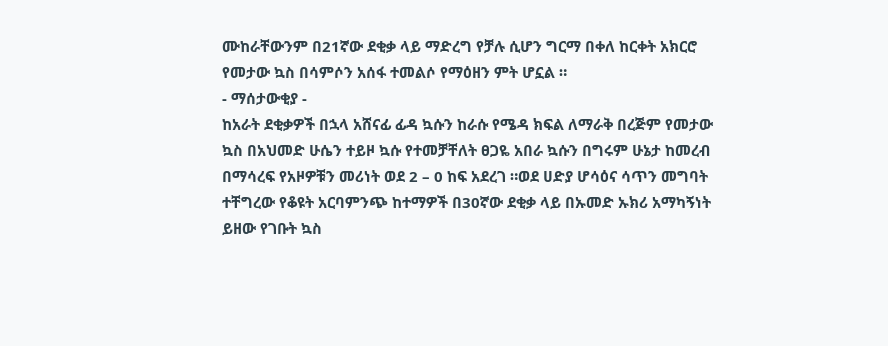ሙከራቸውንም በ21ኛው ደቂቃ ላይ ማድረግ የቻሉ ሲሆን ግርማ በቀለ ከርቀት አክርሮ የመታው ኳስ በሳምሶን አሰፋ ተመልሶ የማዕዘን ምት ሆኗል ።
- ማሰታውቂያ -
ከአራት ደቂቃዎች በኋላ አሸናፊ ፊዳ ኳሱን ከራሱ የሜዳ ክፍል ለማራቅ በረጅም የመታው ኳስ በአህመድ ሁሴን ተይዞ ኳሱ የተመቻቸለት ፀጋዬ አበራ ኳሱን በግሩም ሁኔታ ከመረብ በማሳረፍ የአዞዎቹን መሪነት ወደ 2 – 0 ከፍ አደረገ ።ወደ ሀድያ ሆሳዕና ሳጥን መግባት ተቸግረው የቆዩት አርባምንጭ ከተማዎች በ30ኛው ደቂቃ ላይ በኡመድ ኡክሪ አማካኝነት ይዘው የገቡት ኳስ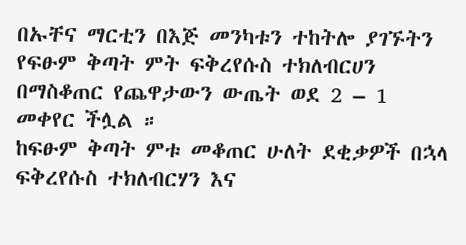በኡቸና ማርቲን በእጅ መንካቱን ተከትሎ ያገኙትን የፍፁም ቅጣት ምት ፍቅረየሱስ ተክለብርሀን በማስቆጠር የጨዋታውን ውጤት ወደ 2 – 1 መቀየር ችሏል ።
ከፍፁም ቅጣት ምቱ መቆጠር ሁለት ደቂቃዎች በኋላ ፍቅረየሱስ ተክለብርሃን እና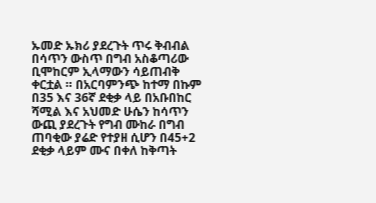ኡመድ ኡክሪ ያደረጉት ጥሩ ቅብብል በሳጥን ውስጥ በግብ አስቆጣሪው ቢሞከርም ኢላማውን ሳይጠብቅ ቀርቷል ። በአርባምንጭ ከተማ በኩም በ35 እና 36ኛ ደቂቃ ላይ በአቡበከር ሻሚል እና አህመድ ሁሴን ከሳጥን ውጪ ያደረጉት የግብ ሙከራ በግብ ጠባቂው ያሬድ የተያዘ ሲሆን በ45+2 ደቂቃ ላይም ሙና በቀለ ከቅጣት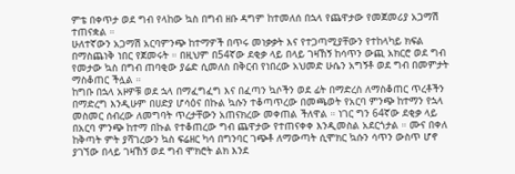ምቴ በቀጥታ ወደ ግብ የላከው ኳስ በግብ ዘቡ ዳግም ከተመለሰ በኋላ የጨዋታው የመጀመሪያ አጋማሽ ተጠናቋል ።
ሁለተኛውን አጋማሽ አርባምንጭ ከተማዎች በጥሩ መነቃቃት እና የተጋጣሚያቸውን የተከላካይ ክፍል በማስጨነቅ ነበር የጀመሩት ። በዚህም በ54ኛው ደቂቃ ላይ በላይ ገዛኸኝ ከሳጥን ውጪ አክርሮ ወደ ግብ የመታው ኳስ በግብ ጠባቂው ያሬድ ሲመለስ በቅርብ የነበረው አህመድ ሁሴን አግኝቶ ወደ ግብ በመምታት ማስቆጠር ችሏል ።
ከግቡ በኋላ አዞዎቹ ወደ ኋላ በማፈግፈግ እና በፈጣን ኳሶችን ወደ ፊት በማድረስ ለማስቆጠር ጥረቶችን በማድረግ እንዲሁም በሀድያ ሆሳዕና በኩል ኳሱን ተቆጣጥረው በመጫወት የአርባ ምንጭ ከተማን የኋላ መስመር ሰብረው ለመግባት ጥረታቸውን አጠናክረው መቀጠል ችለዋል ። ነገር ግን 64ኛው ደቂቃ ላይ በአርባ ምንጭ ከተማ በኩል የተቆጠረው ግብ ጨዋታው የተጠናቀቀ እንዲመስል አደርጎታል ። ሙና በቀለ ከቅጣት ምት ያሻገረውን ኳስ ፍሬዘር ካሳ በግንባር ገጭቶ ለማውጣት ሲሞክር ኳሱን ሳጥን ውስጥ ሆኖ ያገኘው በላይ ገዛኸኝ ወደ ግብ ሞክሮት ልክ እንደ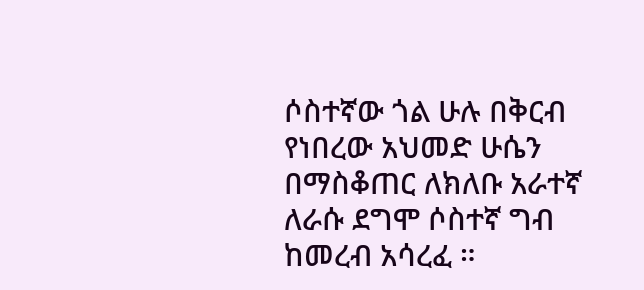ሶስተኛው ጎል ሁሉ በቅርብ የነበረው አህመድ ሁሴን በማስቆጠር ለክለቡ አራተኛ ለራሱ ደግሞ ሶስተኛ ግብ ከመረብ አሳረፈ ።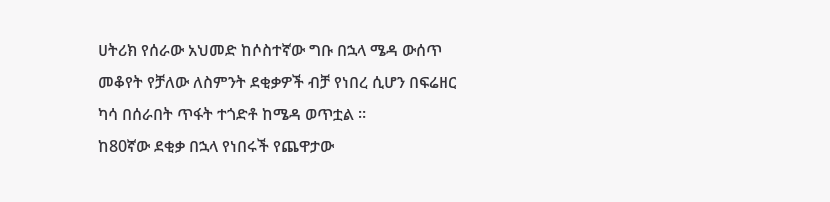ሀትሪክ የሰራው አህመድ ከሶስተኛው ግቡ በኋላ ሜዳ ውሰጥ መቆየት የቻለው ለስምንት ደቂቃዎች ብቻ የነበረ ሲሆን በፍሬዘር ካሳ በሰራበት ጥፋት ተጎድቶ ከሜዳ ወጥቷል ።
ከ80ኛው ደቂቃ በኋላ የነበሩች የጨዋታው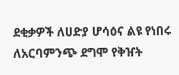ደቂቃዎች ለሀድያ ሆሳዕና ልዩ የነበሩ ለአርባምንጭ ደግሞ የቅዠት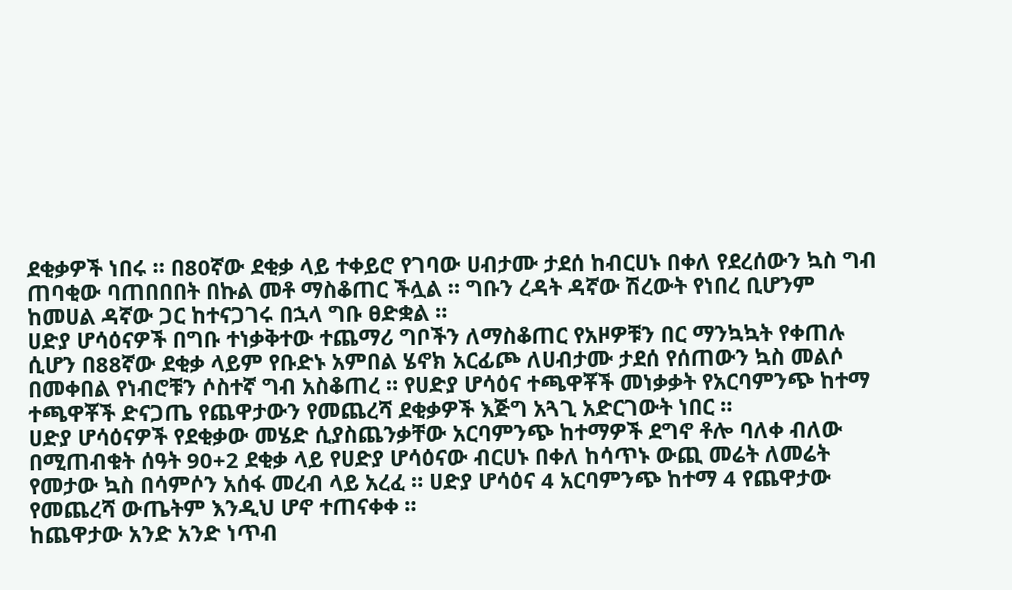ደቂቃዎች ነበሩ ። በ80ኛው ደቂቃ ላይ ተቀይሮ የገባው ሀብታሙ ታደሰ ከብርሀኑ በቀለ የደረሰውን ኳስ ግብ ጠባቂው ባጠበበበት በኩል መቶ ማስቆጠር ችሏል ። ግቡን ረዳት ዳኛው ሽረውት የነበረ ቢሆንም ከመሀል ዳኛው ጋር ከተናጋገሩ በኋላ ግቡ ፀድቋል ።
ሀድያ ሆሳዕናዎች በግቡ ተነቃቅተው ተጨማሪ ግቦችን ለማስቆጠር የአዞዎቹን በር ማንኳኳት የቀጠሉ ሲሆን በ88ኛው ደቂቃ ላይም የቡድኑ አምበል ሄኖክ አርፊጮ ለሀብታሙ ታደሰ የሰጠውን ኳስ መልሶ በመቀበል የነብሮቹን ሶስተኛ ግብ አስቆጠረ ። የሀድያ ሆሳዕና ተጫዋቾች መነቃቃት የአርባምንጭ ከተማ ተጫዋቾች ድናጋጤ የጨዋታውን የመጨረሻ ደቂቃዎች እጅግ አጓጊ አድርገውት ነበር ።
ሀድያ ሆሳዕናዎች የደቂቃው መሄድ ሲያስጨንቃቸው አርባምንጭ ከተማዎች ደግኖ ቶሎ ባለቀ ብለው በሚጠብቁት ሰዓት 90+2 ደቂቃ ላይ የሀድያ ሆሳዕናው ብርሀኑ በቀለ ከሳጥኑ ውጪ መሬት ለመሬት የመታው ኳስ በሳምሶን አሰፋ መረብ ላይ አረፈ ። ሀድያ ሆሳዕና 4 አርባምንጭ ከተማ 4 የጨዋታው የመጨረሻ ውጤትም እንዲህ ሆኖ ተጠናቀቀ ።
ከጨዋታው አንድ አንድ ነጥብ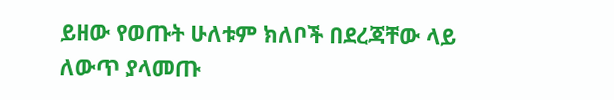ይዘው የወጡት ሁለቱም ክለቦች በደረጃቸው ላይ ለውጥ ያላመጡ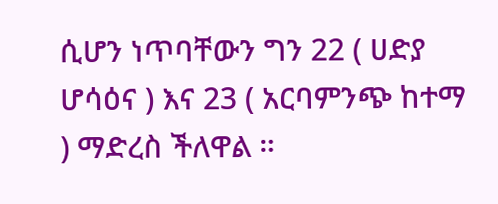ሲሆን ነጥባቸውን ግን 22 ( ሀድያ ሆሳዕና ) እና 23 ( አርባምንጭ ከተማ ) ማድረስ ችለዋል ።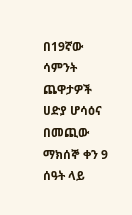በ19ኛው ሳምንት ጨዋታዎች ሀድያ ሆሳዕና በመጪው ማክሰኞ ቀን 9 ሰዓት ላይ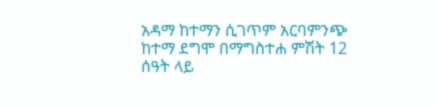አዳማ ከተማን ሲገጥም አርባምንጭ ከተማ ደግሞ በማግስተሐ ምሽት 12 ሰዓት ላይ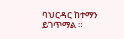ባህርዳር ከተማን ይገጥማል ።